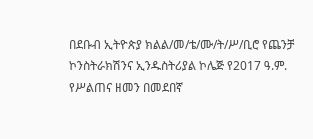በደቡብ ኢትዮጵያ ክልል/መ/ቴ/ሙ/ት/ሥ/ቢሮ የጨንቻ ኮንስትራክሽንና ኢንዱስትሪያል ኮሌጅ የ2017 ዓ.ም. የሥልጠና ዘመን በመደበኛ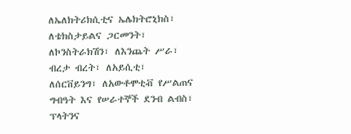ለኤለክትሪክሲቲና ኤሌክትሮኒክስ፣ ለቴክስታይልና ጋርመንት፣ ለኮንስትራክሽን፣ ለእንጨት ሥራ፣ ብረታ ብረት፣ ለአይሲቲ፣ ለሰርቨይንግ፣ ለአውቶሞቲቭ የሥልጠና ግብዓት እና የሠራተኞች ደንብ ልብስ፣ ፕላትንና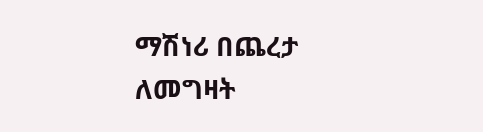ማሽነሪ በጨረታ ለመግዛት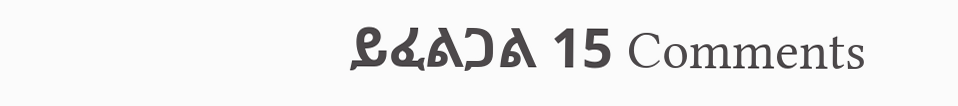ይፈልጋል 15 Comments